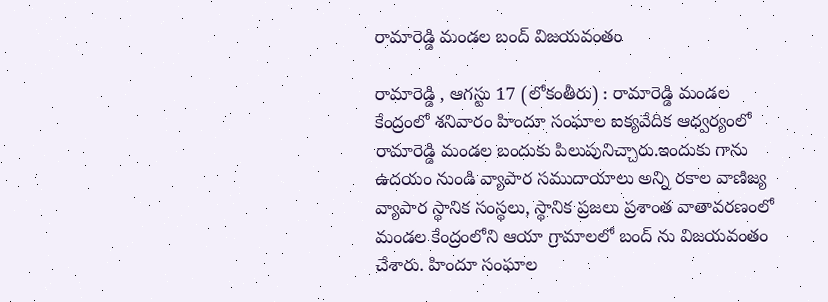రామారెడ్డి మండల బంద్ విజయవంతం

రామారెడ్డి , ఆగస్టు 17 (లోకంతీరు) : రామారెడ్డి మండల కేంద్రంలో శనివారం హిందూ సంఘాల ఐక్యవేదిక ఆధ్వర్యంలో రామారెడ్డి మండల బందుకు పిలుపునిచ్చారు.ఇందుకు గాను ఉదయం నుండి వ్యాపార సముదాయాలు అన్ని రకాల వాణిజ్య వ్యాపార స్థానిక సంస్థలు, స్థానిక ప్రజలు ప్రశాంత వాతావరణంలో మండల కేంద్రంలోని ఆయా గ్రామాలలో బంద్ ను విజయవంతం చేశారు. హిందూ సంఘాల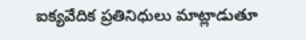ఐక్యవేదిక ప్రతినిధులు మాట్లాడుతూ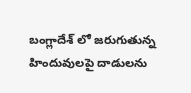బంగ్లాదేశ్ లో జరుగుతున్న హిందువులపై దాడులను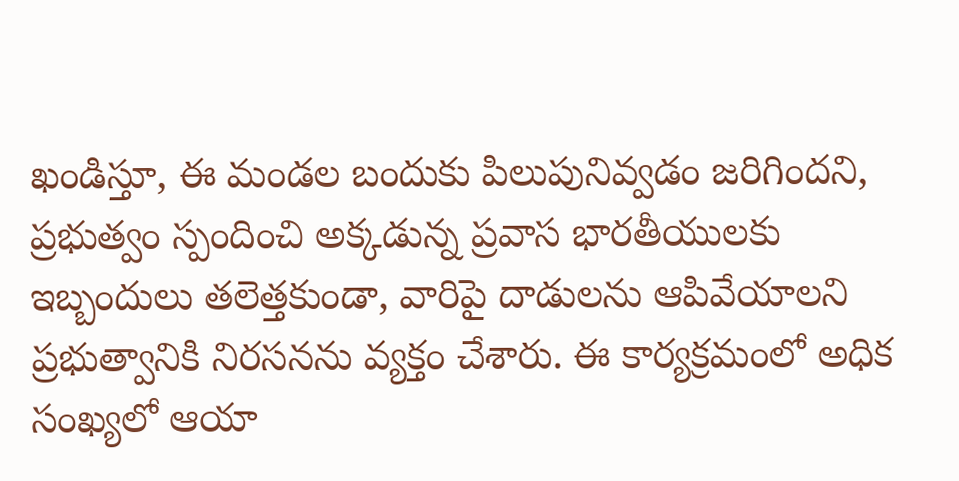ఖండిస్తూ, ఈ మండల బందుకు పిలుపునివ్వడం జరిగిందని, ప్రభుత్వం స్పందించి అక్కడున్న ప్రవాస భారతీయులకు ఇబ్బందులు తలెత్తకుండా, వారిపై దాడులను ఆపివేయాలని ప్రభుత్వానికి నిరసనను వ్యక్తం చేశారు. ఈ కార్యక్రమంలో అధిక సంఖ్యలో ఆయా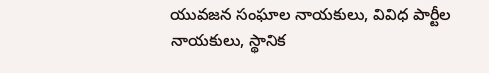యువజన సంఘాల నాయకులు, వివిధ పార్టీల నాయకులు, స్థానిక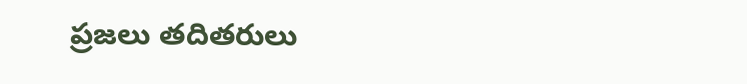ప్రజలు తదితరులు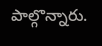పాల్గొన్నారు.